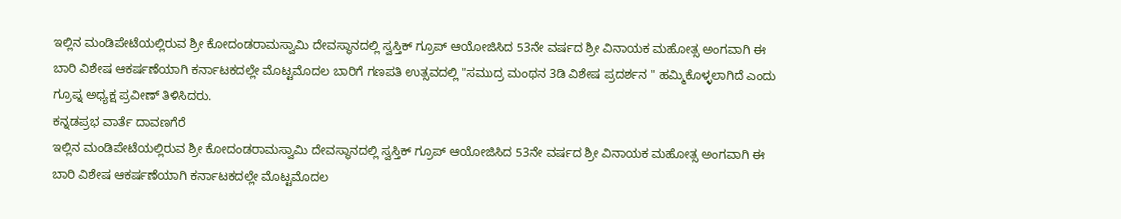ಇಲ್ಲಿನ ಮಂಡಿಪೇಟೆಯಲ್ಲಿರುವ ಶ್ರೀ ಕೋದಂಡರಾಮಸ್ವಾಮಿ ದೇವಸ್ಥಾನದಲ್ಲಿ ಸ್ವಸ್ತಿಕ್ ಗ್ರೂಪ್ ಆಯೋಜಿಸಿದ 53ನೇ ವರ್ಷದ ಶ್ರೀ ವಿನಾಯಕ ಮಹೋತ್ಸ ಅಂಗವಾಗಿ ಈ ಬಾರಿ ವಿಶೇಷ ಆಕರ್ಷಣೆಯಾಗಿ ಕರ್ನಾಟಕದಲ್ಲೇ ಮೊಟ್ಟಮೊದಲ ಬಾರಿಗೆ ಗಣಪತಿ ಉತ್ಸವದಲ್ಲಿ "ಸಮುದ್ರ ಮಂಥನ 3ಡಿ ವಿಶೇಷ ಪ್ರದರ್ಶನ " ಹಮ್ಮಿಕೊಳ್ಳಲಾಗಿದೆ ಎಂದು ಗ್ರೂಪ್ನ ಅಧ್ಯಕ್ಷ ಪ್ರವೀಣ್ ತಿಳಿಸಿದರು.
ಕನ್ನಡಪ್ರಭ ವಾರ್ತೆ ದಾವಣಗೆರೆ
ಇಲ್ಲಿನ ಮಂಡಿಪೇಟೆಯಲ್ಲಿರುವ ಶ್ರೀ ಕೋದಂಡರಾಮಸ್ವಾಮಿ ದೇವಸ್ಥಾನದಲ್ಲಿ ಸ್ವಸ್ತಿಕ್ ಗ್ರೂಪ್ ಆಯೋಜಿಸಿದ 53ನೇ ವರ್ಷದ ಶ್ರೀ ವಿನಾಯಕ ಮಹೋತ್ಸ ಅಂಗವಾಗಿ ಈ ಬಾರಿ ವಿಶೇಷ ಆಕರ್ಷಣೆಯಾಗಿ ಕರ್ನಾಟಕದಲ್ಲೇ ಮೊಟ್ಟಮೊದಲ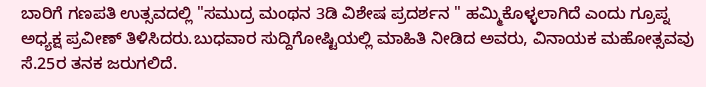ಬಾರಿಗೆ ಗಣಪತಿ ಉತ್ಸವದಲ್ಲಿ "ಸಮುದ್ರ ಮಂಥನ 3ಡಿ ವಿಶೇಷ ಪ್ರದರ್ಶನ " ಹಮ್ಮಿಕೊಳ್ಳಲಾಗಿದೆ ಎಂದು ಗ್ರೂಪ್ನ ಅಧ್ಯಕ್ಷ ಪ್ರವೀಣ್ ತಿಳಿಸಿದರು.ಬುಧವಾರ ಸುದ್ದಿಗೋಷ್ಟಿಯಲ್ಲಿ ಮಾಹಿತಿ ನೀಡಿದ ಅವರು, ವಿನಾಯಕ ಮಹೋತ್ಸವವು ಸೆ.25ರ ತನಕ ಜರುಗಲಿದೆ.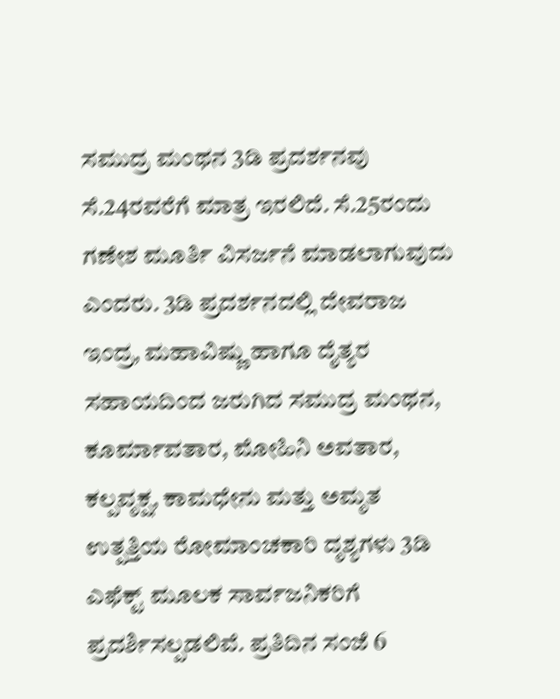ಸಮುದ್ರ ಮಂಥನ 3ಡಿ ಪ್ರದರ್ಶನವು ಸೆ.24ರವರೆಗೆ ಮಾತ್ರ ಇರಲಿದೆ. ಸೆ.25ರಂದು ಗಣೇಶ ಮೂರ್ತಿ ವಿಸರ್ಜನೆ ಮಾಡಲಾಗುವುದು ಎಂದರು. 3ಡಿ ಪ್ರದರ್ಶನದಲ್ಲಿ ದೇವರಾಜ ಇಂದ್ರ, ಮಹಾವಿಷ್ಣು ಹಾಗೂ ದೈತ್ಯರ ಸಹಾಯದಿಂದ ಜರುಗಿದ ಸಮುದ್ರ ಮಂಥನ, ಕೂರ್ಮಾವತಾರ, ಮೋಹಿನಿ ಅವತಾರ, ಕಲ್ಪವೃಕ್ಷ, ಕಾಮಧೇನು ಮತ್ತು ಅಮೃತ ಉತ್ಪತ್ತಿಯ ರೋಮಾಂಚಕಾರಿ ದೃಶ್ಯಗಳು 3ಡಿ ಎಫೆಕ್ಟ್ ಮೂಲಕ ಸಾರ್ವಜನಿಕರಿಗೆ ಪ್ರದರ್ಶಿಸಲ್ಪಡಲಿವೆ. ಪ್ರತಿದಿನ ಸಂಜೆ 6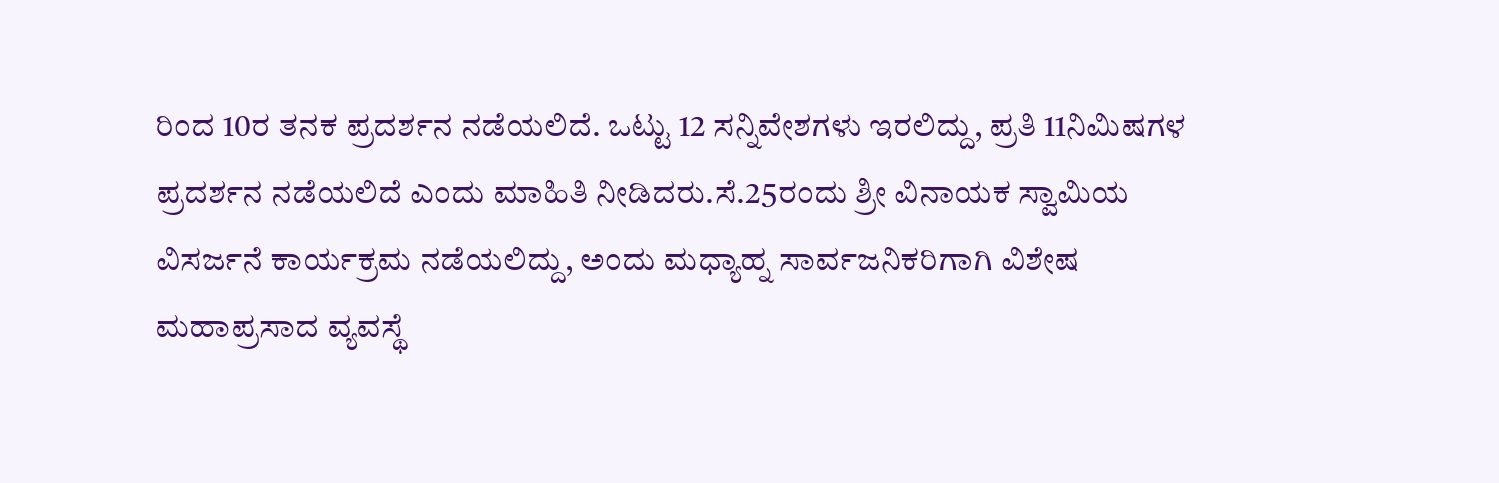ರಿಂದ 10ರ ತನಕ ಪ್ರದರ್ಶನ ನಡೆಯಲಿದೆ. ಒಟ್ಟು 12 ಸನ್ನಿವೇಶಗಳು ಇರಲಿದ್ದು, ಪ್ರತಿ 11ನಿಮಿಷಗಳ ಪ್ರದರ್ಶನ ನಡೆಯಲಿದೆ ಎಂದು ಮಾಹಿತಿ ನೀಡಿದರು.ಸೆ.25ರಂದು ಶ್ರೀ ವಿನಾಯಕ ಸ್ವಾಮಿಯ ವಿಸರ್ಜನೆ ಕಾರ್ಯಕ್ರಮ ನಡೆಯಲಿದ್ದು, ಅಂದು ಮಧ್ಯಾಹ್ನ ಸಾರ್ವಜನಿಕರಿಗಾಗಿ ವಿಶೇಷ ಮಹಾಪ್ರಸಾದ ವ್ಯವಸ್ಥೆ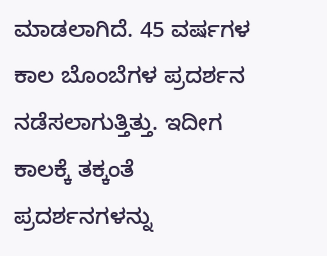ಮಾಡಲಾಗಿದೆ. 45 ವರ್ಷಗಳ ಕಾಲ ಬೊಂಬೆಗಳ ಪ್ರದರ್ಶನ ನಡೆಸಲಾಗುತ್ತಿತ್ತು. ಇದೀಗ ಕಾಲಕ್ಕೆ ತಕ್ಕಂತೆ ಪ್ರದರ್ಶನಗಳನ್ನು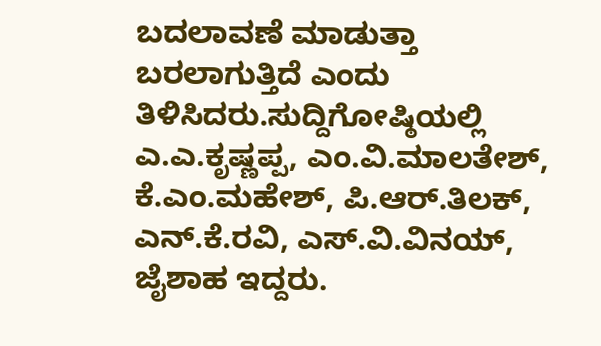ಬದಲಾವಣೆ ಮಾಡುತ್ತಾ ಬರಲಾಗುತ್ತಿದೆ ಎಂದು ತಿಳಿಸಿದರು.ಸುದ್ದಿಗೋಷ್ಠಿಯಲ್ಲಿ ಎ.ಎ.ಕೃಷ್ಣಪ್ಪ, ಎಂ.ವಿ.ಮಾಲತೇಶ್, ಕೆ.ಎಂ.ಮಹೇಶ್, ಪಿ.ಆರ್.ತಿಲಕ್, ಎನ್.ಕೆ.ರವಿ, ಎಸ್.ವಿ.ವಿನಯ್, ಜೈಶಾಹ ಇದ್ದರು.